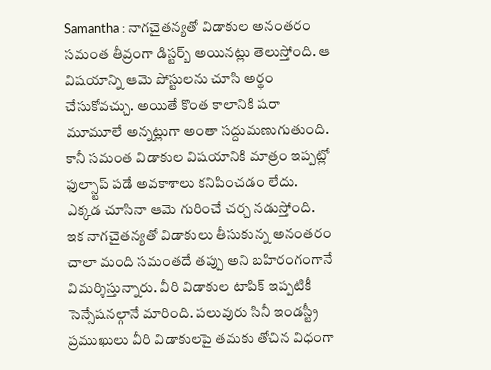Samantha : నాగచైతన్యతో విడాకుల అనంతరం సమంత తీవ్రంగా డిస్టర్బ్ అయినట్లు తెలుస్తోంది. ఆ విషయాన్ని ఆమె పోస్టులను చూసి అర్థం చేసుకోవచ్చు. అయితే కొంత కాలానికి షరా మూమూలే అన్నట్లుగా అంతా సద్దుమణుగుతుంది. కానీ సమంత విడాకుల విషయానికి మాత్రం ఇప్పట్లో ఫుల్స్టాప్ పడే అవకాశాలు కనిపించడం లేదు. ఎక్కడ చూసినా ఆమె గురించే చర్చ నడుస్తోంది.
ఇక నాగచైతన్యతో విడాకులు తీసుకున్న అనంతరం చాలా మంది సమంతదే తప్పు అని బహిరంగంగానే విమర్శిస్తున్నారు. వీరి విడాకుల టాపిక్ ఇప్పటికీ సెన్సేషనల్గానే మారింది. పలువురు సినీ ఇండస్ట్రీ ప్రముఖులు వీరి విడాకులపై తమకు తోచిన విధంగా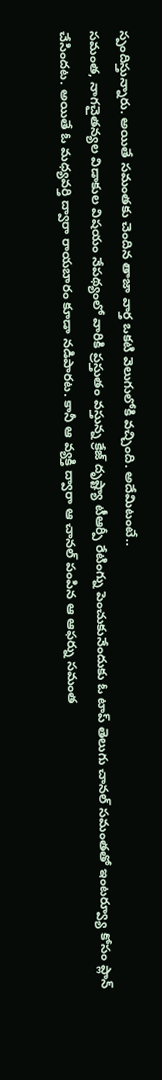స్పందిస్తున్నారు. అయితే సమంతకు చెందిన తాజా వార్త ఒకటి వెలుగులోకి వచ్చింది. అదేమిటంటే..
సమంత, నాగచైతన్యల విడాకుల విషయం నేపథ్యంలో వారికి ప్రస్తుతం వస్తున్న క్రేజ్ దృష్ట్యా టీఆర్పీ రేటింగ్ను పెంచుకునేందుకు ఓ టాప్ తెలుగు చానల్ సమంతతో ఇంటర్వ్యూ కోసం ప్లాన్ చేసిందట. అయితే ఓ మధ్యవర్తి ద్వారా రాయబారం కూడా నడిపారట. కానీ ఆ వ్యక్తి ద్వారా ఆ చానల్ పంపిన ఆ ఆఫర్ను సమంత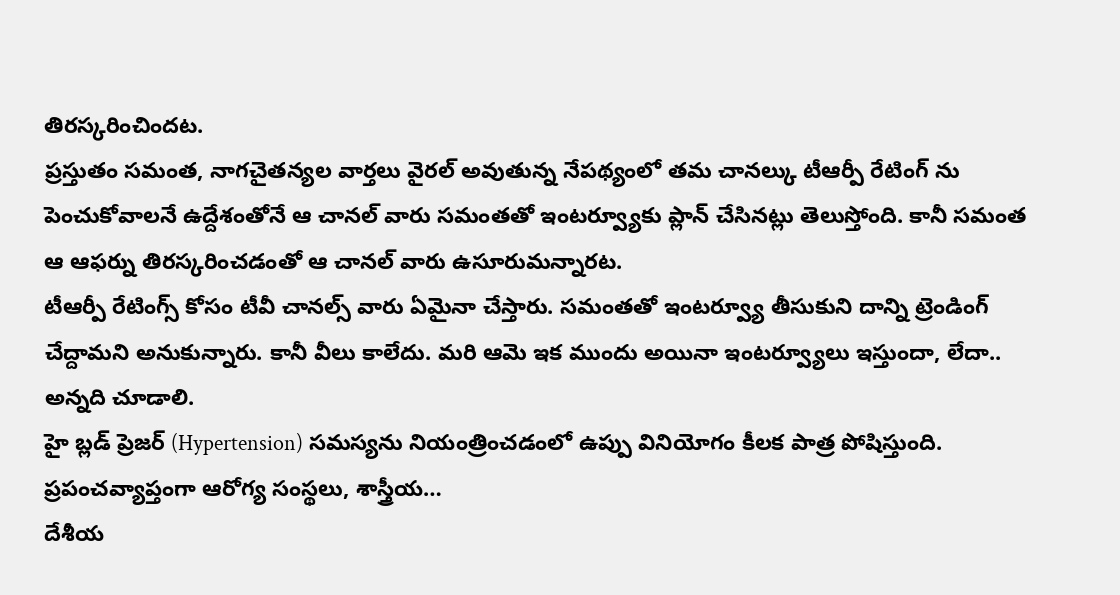తిరస్కరించిందట.
ప్రస్తుతం సమంత, నాగచైతన్యల వార్తలు వైరల్ అవుతున్న నేపథ్యంలో తమ చానల్కు టీఆర్పీ రేటింగ్ ను పెంచుకోవాలనే ఉద్దేశంతోనే ఆ చానల్ వారు సమంతతో ఇంటర్వ్యూకు ప్లాన్ చేసినట్లు తెలుస్తోంది. కానీ సమంత ఆ ఆఫర్ను తిరస్కరించడంతో ఆ చానల్ వారు ఉసూరుమన్నారట.
టీఆర్పీ రేటింగ్స్ కోసం టీవీ చానల్స్ వారు ఏమైనా చేస్తారు. సమంతతో ఇంటర్వ్యూ తీసుకుని దాన్ని ట్రెండింగ్ చేద్దామని అనుకున్నారు. కానీ వీలు కాలేదు. మరి ఆమె ఇక ముందు అయినా ఇంటర్వ్యూలు ఇస్తుందా, లేదా.. అన్నది చూడాలి.
హై బ్లడ్ ప్రెజర్ (Hypertension) సమస్యను నియంత్రించడంలో ఉప్పు వినియోగం కీలక పాత్ర పోషిస్తుంది. ప్రపంచవ్యాప్తంగా ఆరోగ్య సంస్థలు, శాస్త్రీయ…
దేశీయ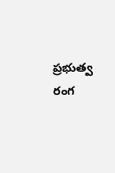ప్రభుత్వ రంగ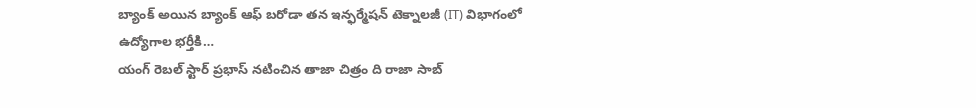బ్యాంక్ అయిన బ్యాంక్ ఆఫ్ బరోడా తన ఇన్ఫర్మేషన్ టెక్నాలజీ (IT) విభాగంలో ఉద్యోగాల భర్తీకి…
యంగ్ రెబల్ స్టార్ ప్రభాస్ నటించిన తాజా చిత్రం ది రాజా సాబ్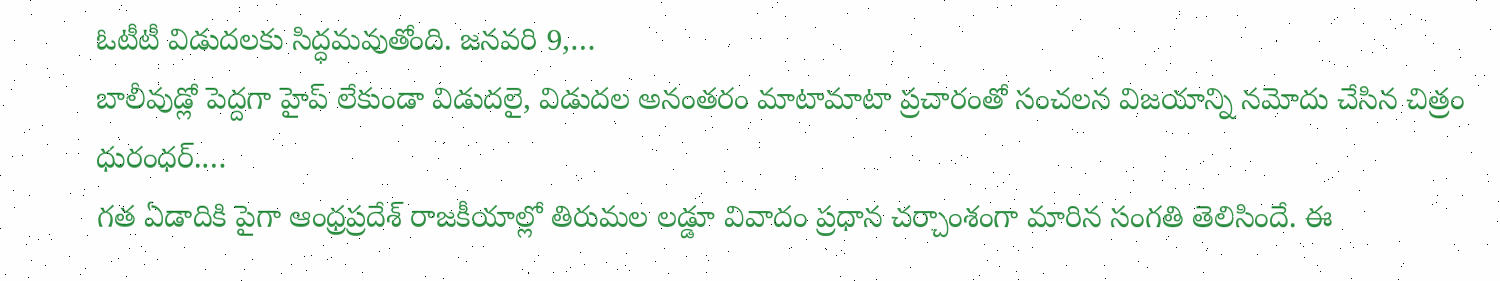ఓటీటీ విడుదలకు సిద్ధమవుతోంది. జనవరి 9,…
బాలీవుడ్లో పెద్దగా హైప్ లేకుండా విడుదలై, విడుదల అనంతరం మాటామాటా ప్రచారంతో సంచలన విజయాన్ని నమోదు చేసిన చిత్రం ధురంధర్.…
గత ఏడాదికి పైగా ఆంధ్రప్రదేశ్ రాజకీయాల్లో తిరుమల లడ్డూ వివాదం ప్రధాన చర్చాంశంగా మారిన సంగతి తెలిసిందే. ఈ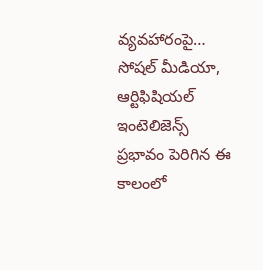వ్యవహారంపై…
సోషల్ మీడియా, ఆర్టిఫిషియల్ ఇంటెలిజెన్స్ ప్రభావం పెరిగిన ఈ కాలంలో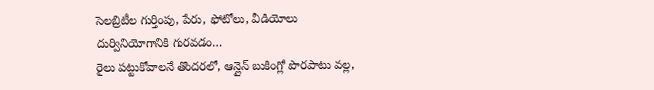సెలబ్రిటీల గుర్తింపు, పేరు, ఫోటోలు, వీడియోలు దుర్వినియోగానికి గురవడం…
రైలు పట్టుకోవాలనే తొందరలో, ఆన్లైన్ బుకింగ్లో పొరపాటు వల్ల,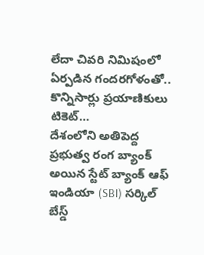లేదా చివరి నిమిషంలో ఏర్పడిన గందరగోళంతో.. కొన్నిసార్లు ప్రయాణికులు టికెట్…
దేశంలోని అతిపెద్ద ప్రభుత్వ రంగ బ్యాంక్ అయిన స్టేట్ బ్యాంక్ ఆఫ్ ఇండియా (SBI) సర్కిల్ బేస్డ్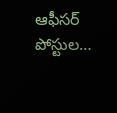ఆఫీసర్ పోస్టుల…